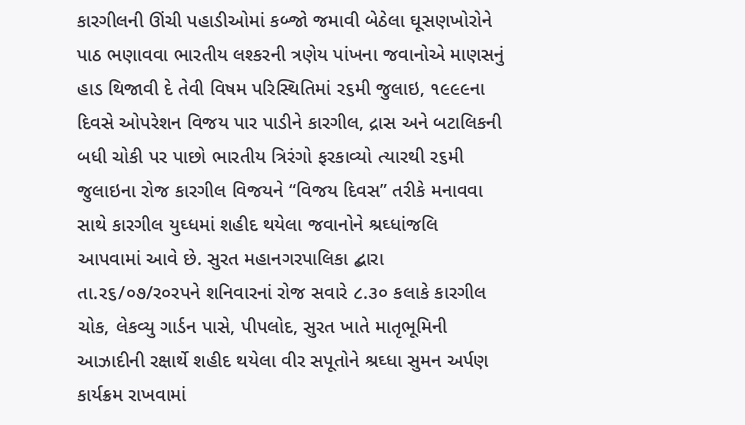કારગીલની ઊંચી પહાડીઓમાં કબ્જો જમાવી બેઠેલા ઘૂસણખોરોને પાઠ ભણાવવા ભારતીય લશ્કરની ત્રણેય પાંખના જવાનોએ માણસનું હાડ થિજાવી દે તેવી વિષમ પરિસ્થિતિમાં ર૬મી જુલાઇ, ૧૯૯૯ના દિવસે ઓપરેશન વિજય પાર પાડીને કારગીલ, દ્રાસ અને બટાલિકની બધી ચોકી પર પાછો ભારતીય ત્રિરંગો ફરકાવ્યો ત્યારથી ર૬મી જુલાઇના રોજ કારગીલ વિજયને “વિજય દિવસ” તરીકે મનાવવા સાથે કારગીલ યુઘ્ધમાં શહીદ થયેલા જવાનોને શ્રઘ્ધાંજલિ આપવામાં આવે છે. સુરત મહાનગરપાલિકા દ્બારા તા.ર૬/૦૭/ર૦રપને શનિવારનાં રોજ સવારે ૮.૩૦ કલાકે કારગીલ ચોક, લેકવ્યુ ગાર્ડન પાસે, પીપલોદ, સુરત ખાતે માતૃભૂમિની આઝાદીની રક્ષાર્થે શહીદ થયેલા વીર સપૂતોને શ્રઘ્ધા સુમન અર્પણ કાર્યક્રમ રાખવામાં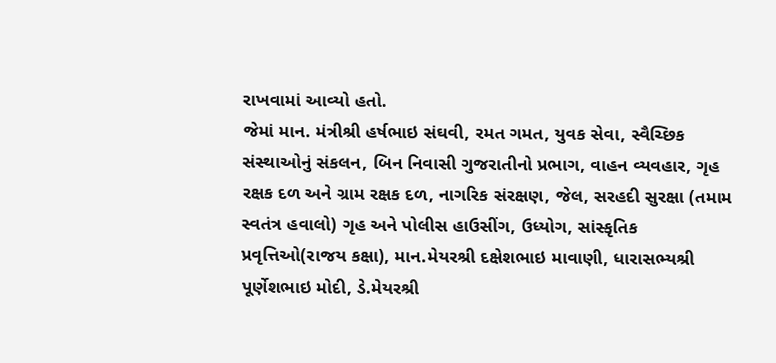રાખવામાં આવ્યો હતો.
જેમાં માન. મંત્રીશ્રી હર્ષભાઇ સંઘવી, રમત ગમત, યુવક સેવા, સ્વૈચ્છિક સંસ્થાઓનું સંકલન, બિન નિવાસી ગુજરાતીનો પ્રભાગ, વાહન વ્યવહાર, ગૃહ રક્ષક દળ અને ગ્રામ રક્ષક દળ, નાગરિક સંરક્ષણ, જેલ, સરહદી સુરક્ષા (તમામ સ્વતંત્ર હવાલો) ગૃહ અને પોલીસ હાઉસીંગ, ઉધ્યોગ, સાંસ્કૃતિક પ્રવૃત્તિઓ(રાજય કક્ષા), માન.મેયરશ્રી દક્ષેશભાઇ માવાણી, ધારાસભ્યશ્રી પૂર્ણેશભાઇ મોદી, ડે.મેયરશ્રી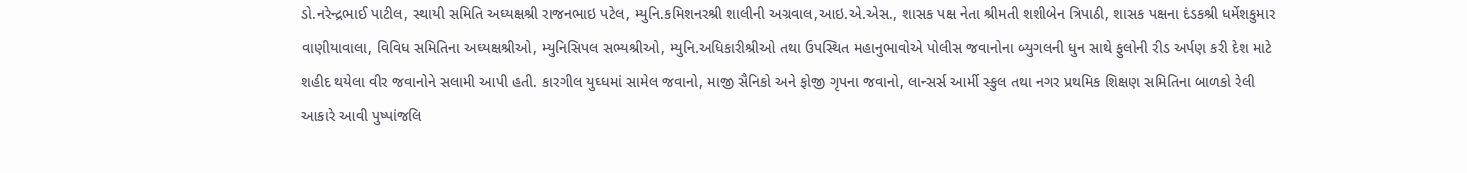ડો.નરેન્દ્રભાઈ પાટીલ, સ્થાયી સમિતિ અઘ્યક્ષશ્રી રાજનભાઇ પટેલ, મ્યુનિ.કમિશનરશ્રી શાલીની અગ્રવાલ,આઇ.એ.એસ., શાસક પક્ષ નેતા શ્રીમતી શશીબેન ત્રિપાઠી, શાસક પક્ષના દંડકશ્રી ધર્મેશકુમાર વાણીયાવાલા, વિવિધ સમિતિના અઘ્યક્ષશ્રીઓ, મ્યુનિસિપલ સભ્યશ્રીઓ, મ્યુનિ.અધિકારીશ્રીઓ તથા ઉપસ્થિત મહાનુભાવોએ પોલીસ જવાનોના બ્યુગલની ધુન સાથે ફુલોની રીડ અર્પણ કરી દેશ માટે શહીદ થયેલા વીર જવાનોને સલામી આપી હતી. કારગીલ યુઘ્ધમાં સામેલ જવાનો, માજી સૈનિકો અને ફોજી ગૃપના જવાનો, લાન્સર્સ આર્મી સ્કુલ તથા નગર પ્રથમિક શિક્ષણ સમિતિના બાળકો રેલી આકારે આવી પુષ્પાંજલિ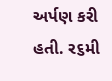અર્પણ કરી હતી. ર૬મી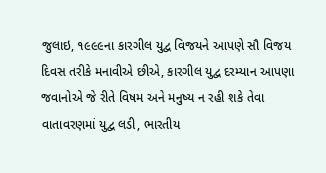જુલાઇ, ૧૯૯૯ના કારગીલ યુદ્વ વિજયને આપણે સૌ વિજય દિવસ તરીકે મનાવીએ છીએ, કારગીલ યુદ્વ દરમ્યાન આપણા જવાનોએ જે રીતે વિષમ અને મનુષ્ય ન રહી શકે તેવા વાતાવરણમાં યુદ્વ લડી, ભારતીય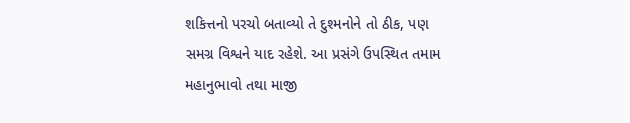શકિત્તનો પરચો બતાવ્યો તે દુશ્મનોને તો ઠીક, પણ સમગ્ર વિશ્વને યાદ રહેશે. આ પ્રસંગે ઉપસ્થિત તમામ મહાનુભાવો તથા માજી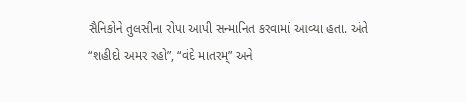સૈનિકોને તુલસીના રોપા આપી સન્માનિત કરવામાં આવ્યા હતા. અંતે “શહીદો અમર રહો”, “વંદે માતરમ્” અને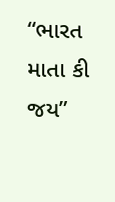“ભારત માતા કી જય”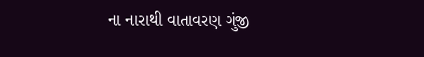ના નારાથી વાતાવરણ ગુંજી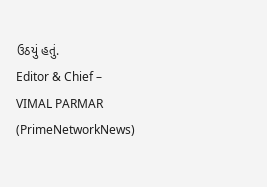ઉઠયું હતું.
Editor & Chief – VIMAL PARMAR (PrimeNetworkNews)